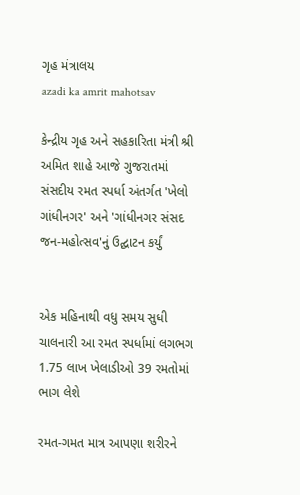ગૃહ મંત્રાલય
azadi ka amrit mahotsav

કેન્દ્રીય ગૃહ અને સહકારિતા મંત્રી શ્રી અમિત શાહે આજે ગુજરાતમાં સંસદીય રમત સ્પર્ધા અંતર્ગત 'ખેલો ગાંધીનગર' અને 'ગાંધીનગર સંસદ જન-મહોત્સવ'નું ઉદ્ઘાટન કર્યું


એક મહિનાથી વધુ સમય સુધી ચાલનારી આ રમત સ્પર્ધામાં લગભગ 1.75 લાખ ખેલાડીઓ 39 રમતોમાં ભાગ લેશે

રમત-ગમત માત્ર આપણા શરીરને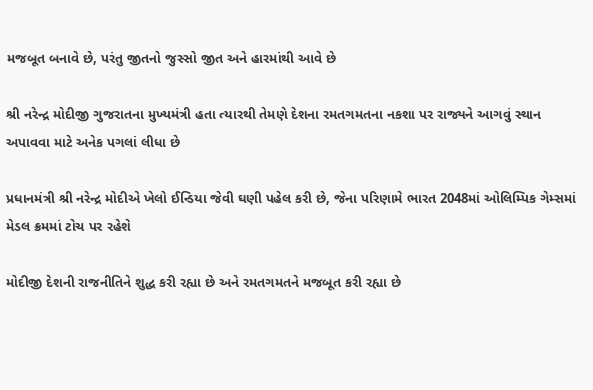મજબૂત બનાવે છે, પરંતુ જીતનો જુસ્સો જીત અને હારમાંથી આવે છે

શ્રી નરેન્દ્ર મોદીજી ગુજરાતના મુખ્યમંત્રી હતા ત્યારથી તેમણે દેશના રમતગમતના નકશા પર રાજ્યને આગવું સ્થાન અપાવવા માટે અનેક પગલાં લીધા છે

પ્રધાનમંત્રી શ્રી નરેન્દ્ર મોદીએ ખેલો ઈન્ડિયા જેવી ઘણી પહેલ કરી છે, જેના પરિણામે ભારત 2048માં ઓલિમ્પિક ગેમ્સમાં મેડલ ક્રમમાં ટોચ પર રહેશે

મોદીજી દેશની રાજનીતિને શુદ્ધ કરી રહ્યા છે અને રમતગમતને મજબૂત કરી રહ્યા છે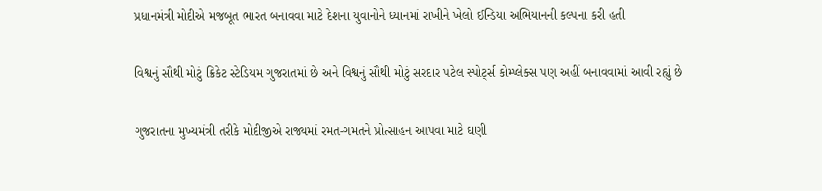પ્રધાનમંત્રી મોદીએ મજબૂત ભારત બનાવવા માટે દેશના યુવાનોને ધ્યાનમાં રાખીને ખેલો ઈન્ડિયા અભિયાનની કલ્પના કરી હતી

વિશ્વનું સૌથી મોટું ક્રિકેટ સ્ટેડિયમ ગુજરાતમાં છે અને વિશ્વનું સૌથી મોટું સરદાર પટેલ સ્પોર્ટ્સ કોમ્પ્લેક્સ પણ અહીં બનાવવામાં આવી રહ્યું છે

ગુજરાતના મુખ્યમંત્રી તરીકે મોદીજીએ રાજ્યમાં રમત-ગમતને પ્રોત્સાહન આપવા માટે ઘણી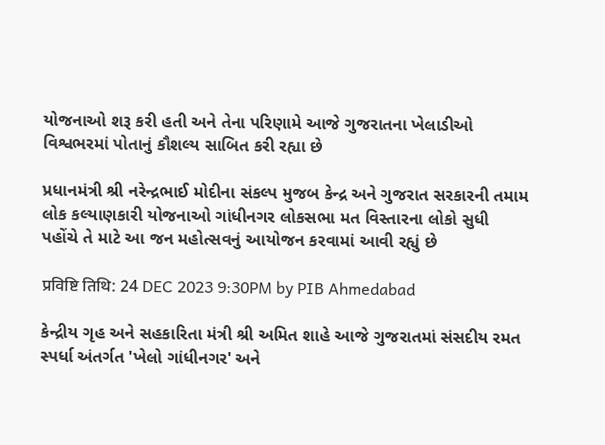યોજનાઓ શરૂ કરી હતી અને તેના પરિણામે આજે ગુજરાતના ખેલાડીઓ વિશ્વભરમાં પોતાનું કૌશલ્ય સાબિત કરી રહ્યા છે

પ્રધાનમંત્રી શ્રી નરેન્દ્રભાઈ મોદીના સંકલ્પ મુજબ કેન્દ્ર અને ગુજરાત સરકારની તમામ લોક કલ્યાણકારી યોજનાઓ ગાંધીનગર લોકસભા મત વિસ્તારના લોકો સુધી પહોંચે તે માટે આ જન મહોત્સવનું આયોજન કરવામાં આવી રહ્યું છે

प्रविष्टि तिथि: 24 DEC 2023 9:30PM by PIB Ahmedabad

કેન્દ્રીય ગૃહ અને સહકારિતા મંત્રી શ્રી અમિત શાહે આજે ગુજરાતમાં સંસદીય રમત સ્પર્ધા અંતર્ગત 'ખેલો ગાંધીનગર' અને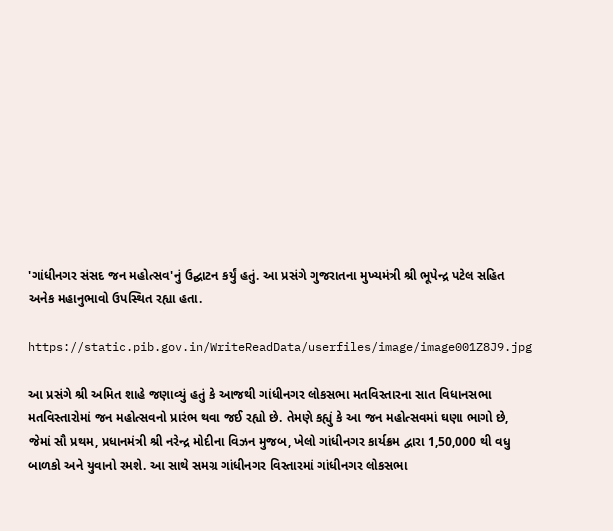'ગાંધીનગર સંસદ જન મહોત્સવ'નું ઉદ્ઘાટન કર્યું હતું. આ પ્રસંગે ગુજરાતના મુખ્યમંત્રી શ્રી ભૂપેન્દ્ર પટેલ સહિત અનેક મહાનુભાવો ઉપસ્થિત રહ્યા હતા.

https://static.pib.gov.in/WriteReadData/userfiles/image/image001Z8J9.jpg

આ પ્રસંગે શ્રી અમિત શાહે જણાવ્યું હતું કે આજથી ગાંધીનગર લોકસભા મતવિસ્તારના સાત વિધાનસભા મતવિસ્તારોમાં જન મહોત્સવનો પ્રારંભ થવા જઈ રહ્યો છે. તેમણે કહ્યું કે આ જન મહોત્સવમાં ઘણા ભાગો છે, જેમાં સૌ પ્રથમ, પ્રધાનમંત્રી શ્રી નરેન્દ્ર મોદીના વિઝન મુજબ, ખેલો ગાંધીનગર કાર્યક્રમ દ્વારા 1,50,000 થી વધુ બાળકો અને યુવાનો રમશે. આ સાથે સમગ્ર ગાંધીનગર વિસ્તારમાં ગાંધીનગર લોકસભા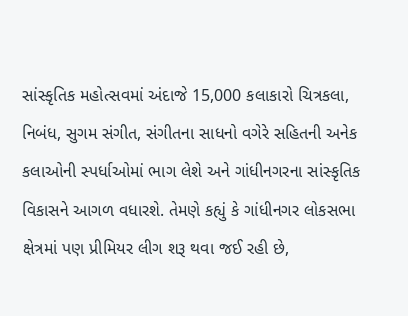સાંસ્કૃતિક મહોત્સવમાં અંદાજે 15,000 કલાકારો ચિત્રકલા, નિબંધ, સુગમ સંગીત, સંગીતના સાધનો વગેરે સહિતની અનેક કલાઓની સ્પર્ધાઓમાં ભાગ લેશે અને ગાંધીનગરના સાંસ્કૃતિક વિકાસને આગળ વધારશે. તેમણે કહ્યું કે ગાંધીનગર લોકસભા ક્ષેત્રમાં પણ પ્રીમિયર લીગ શરૂ થવા જઈ રહી છે,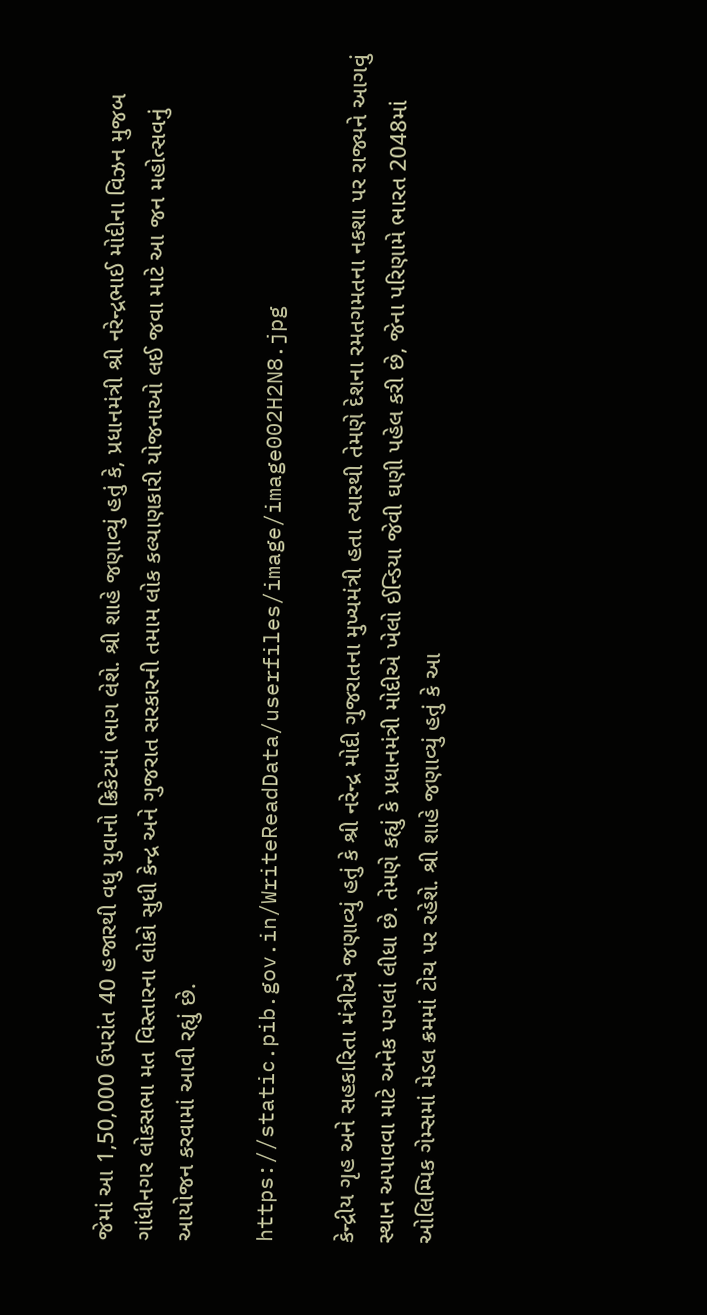જેમાં આ 1,50,000 ઉપરાંત 40 હજારથી વધુ યુવાનો ક્રિકેટમાં ભાગ લેશે. શ્રી શાહે જણાવ્યું હતું કે, પ્રધાનમંત્રી શ્રી નરેન્દ્રભાઈ મોદીના વિઝન મુજબ ગાંધીનગર લોકસભા મત વિસ્તારના લોકો સુધી કેન્દ્ર અને ગુજરાત સરકારની તમામ લોક કલ્યાણકારી યોજનાઓ લઈ જવા માટે આ જન મહોત્સવનું આયોજન કરવામાં આવી રહ્યું છે.

https://static.pib.gov.in/WriteReadData/userfiles/image/image002H2N8.jpg

કેન્દ્રીય ગૃહ અને સહકારિતા મંત્રીએ જણાવ્યું હતું કે શ્રી નરેન્દ્ર મોદી ગુજરાતના મુખ્યમંત્રી હતા ત્યારથી તેમણે દેશના રમતગમતના નકશા પર રાજ્યને આગવું સ્થાન અપાવવા માટે અનેક પગલાં લીધા છે. તેમણે કહ્યું કે પ્રધાનમંત્રી મોદીએ ખેલો ઈન્ડિયા જેવી ઘણી પહેલ કરી છે, જેના પરિણામે ભારત 2048માં ઓલિમ્પિક ગેમ્સમાં મેડલ ક્રમમાં ટોચ પર રહેશે. શ્રી શાહે જણાવ્યું હતું કે આ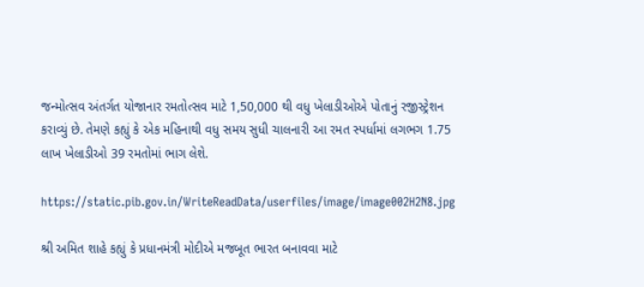જન્મોત્સવ અંતર્ગત યોજાનાર રમતોત્સવ માટે 1,50,000 થી વધુ ખેલાડીઓએ પોતાનું રજીસ્ટ્રેશન કરાવ્યું છે. તેમણે કહ્યું કે એક મહિનાથી વધુ સમય સુધી ચાલનારી આ રમત સ્પર્ધામાં લગભગ 1.75 લાખ ખેલાડીઓ 39 રમતોમાં ભાગ લેશે.

https://static.pib.gov.in/WriteReadData/userfiles/image/image002H2N8.jpg

શ્રી અમિત શાહે કહ્યું કે પ્રધાનમંત્રી મોદીએ મજબૂત ભારત બનાવવા માટે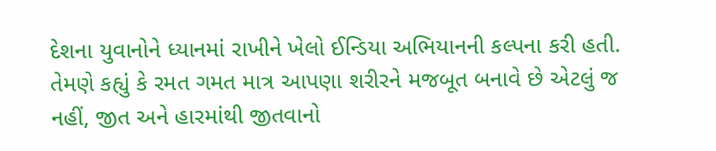દેશના યુવાનોને ધ્યાનમાં રાખીને ખેલો ઈન્ડિયા અભિયાનની કલ્પના કરી હતી. તેમણે કહ્યું કે રમત ગમત માત્ર આપણા શરીરને મજબૂત બનાવે છે એટલું જ નહીં, જીત અને હારમાંથી જીતવાનો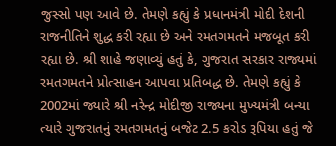જુસ્સો પણ આવે છે. તેમણે કહ્યું કે પ્રધાનમંત્રી મોદી દેશની રાજનીતિને શુદ્ધ કરી રહ્યા છે અને રમતગમતને મજબૂત કરી રહ્યા છે. શ્રી શાહે જણાવ્યું હતું કે, ગુજરાત સરકાર રાજ્યમાં રમતગમતને પ્રોત્સાહન આપવા પ્રતિબદ્ધ છે. તેમણે કહ્યું કે 2002માં જ્યારે શ્રી નરેન્દ્ર મોદીજી રાજ્યના મુખ્યમંત્રી બન્યા ત્યારે ગુજરાતનું રમતગમતનું બજેટ 2.5 કરોડ રૂપિયા હતું જે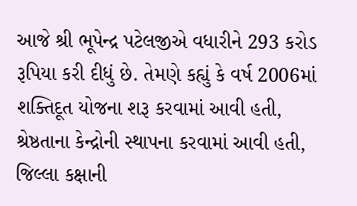આજે શ્રી ભૂપેન્દ્ર પટેલજીએ વધારીને 293 કરોડ રૂપિયા કરી દીધું છે. તેમણે કહ્યું કે વર્ષ 2006માં શક્તિદૂત યોજના શરૂ કરવામાં આવી હતી, શ્રેષ્ઠતાના કેન્દ્રોની સ્થાપના કરવામાં આવી હતી, જિલ્લા કક્ષાની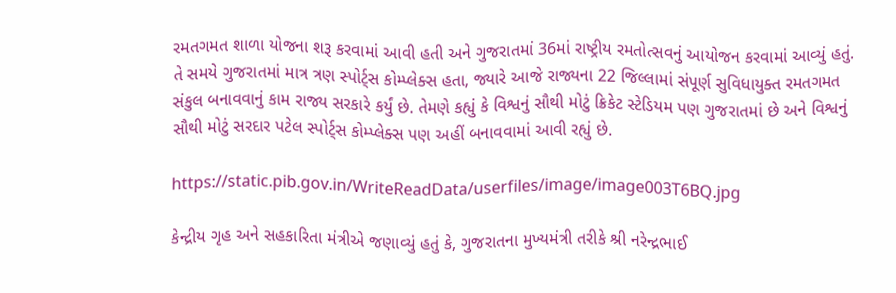રમતગમત શાળા યોજના શરૂ કરવામાં આવી હતી અને ગુજરાતમાં 36માં રાષ્ટ્રીય રમતોત્સવનું આયોજન કરવામાં આવ્યું હતું. તે સમયે ગુજરાતમાં માત્ર ત્રણ સ્પોર્ટ્સ કોમ્પ્લેક્સ હતા, જ્યારે આજે રાજ્યના 22 જિલ્લામાં સંપૂર્ણ સુવિધાયુક્ત રમતગમત સંકુલ બનાવવાનું કામ રાજ્ય સરકારે કર્યું છે. તેમણે કહ્યું કે વિશ્વનું સૌથી મોટું ક્રિકેટ સ્ટેડિયમ પણ ગુજરાતમાં છે અને વિશ્વનું સૌથી મોટું સરદાર પટેલ સ્પોર્ટ્સ કોમ્પ્લેક્સ પણ અહીં બનાવવામાં આવી રહ્યું છે.

https://static.pib.gov.in/WriteReadData/userfiles/image/image003T6BQ.jpg

કેન્દ્રીય ગૃહ અને સહકારિતા મંત્રીએ જણાવ્યું હતું કે, ગુજરાતના મુખ્યમંત્રી તરીકે શ્રી નરેન્દ્રભાઈ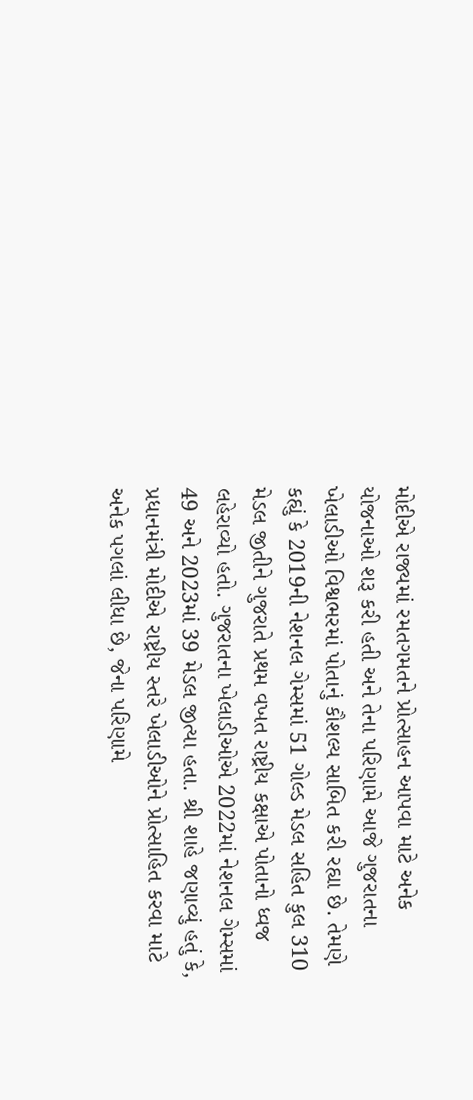મોદીએ રાજ્યમાં રમતગમતને પ્રોત્સાહન આપવા માટે અનેક યોજનાઓ શરૂ કરી હતી અને તેના પરિણામે આજે ગુજરાતના ખેલાડીઓ વિશ્વભરમાં પોતાનું કૌશલ્ય સાબિત કરી રહ્યા છે. તેમણે કહ્યું કે 2019ની નેશનલ ગેમ્સમાં 51 ગોલ્ડ મેડલ સહિત કુલ 310 મેડલ જીતીને ગુજરાતે પ્રથમ વખત રાષ્ટ્રીય કક્ષાએ પોતાનો ધ્વજ લહેરાવ્યો હતો. ગુજરાતના ખેલાડીઓએ 2022માં નેશનલ ગેમ્સમાં 49 અને 2023માં 39 મેડલ જીત્યા હતા. શ્રી શાહે જણાવ્યું હતું કે, પ્રધાનમંત્રી મોદીએ રાષ્ટ્રીય સ્તરે ખેલાડીઓને પ્રોત્સાહિત કરવા માટે અનેક પગલાં લીધા છે, જેના પરિણામે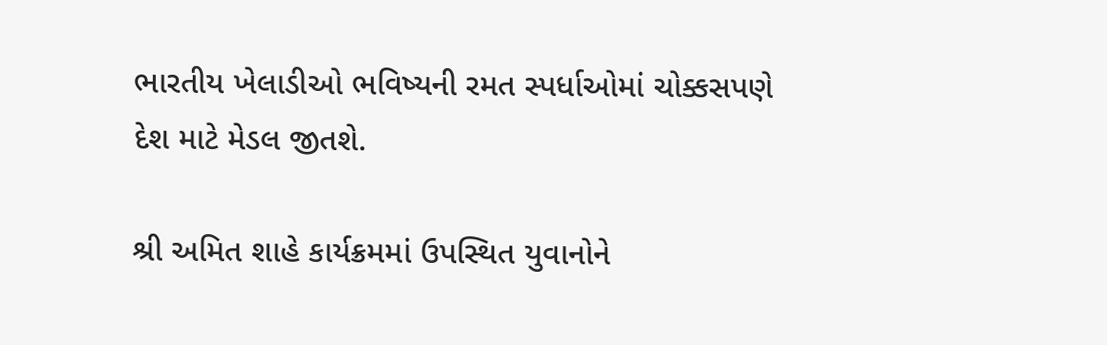ભારતીય ખેલાડીઓ ભવિષ્યની રમત સ્પર્ધાઓમાં ચોક્કસપણે દેશ માટે મેડલ જીતશે.

શ્રી અમિત શાહે કાર્યક્રમમાં ઉપસ્થિત યુવાનોને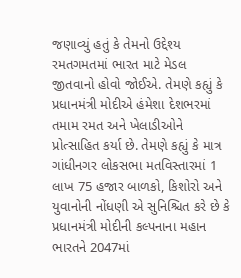જણાવ્યું હતું કે તેમનો ઉદ્દેશ્ય રમતગમતમાં ભારત માટે મેડલ જીતવાનો હોવો જોઈએ. તેમણે કહ્યું કે પ્રધાનમંત્રી મોદીએ હંમેશા દેશભરમાં તમામ રમત અને ખેલાડીઓને પ્રોત્સાહિત કર્યા છે. તેમણે કહ્યું કે માત્ર ગાંધીનગર લોકસભા મતવિસ્તારમાં 1 લાખ 75 હજાર બાળકો, કિશોરો અને યુવાનોની નોંધણી એ સુનિશ્ચિત કરે છે કે પ્રધાનમંત્રી મોદીની કલ્પનાના મહાન ભારતને 2047માં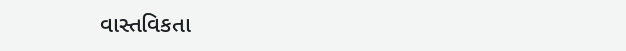વાસ્તવિકતા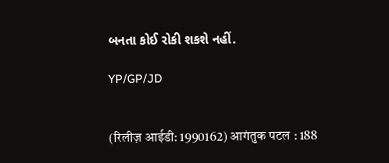બનતા કોઈ રોકી શકશે નહીં.

YP/GP/JD


(रिलीज़ आईडी: 1990162) आगंतुक पटल : 188